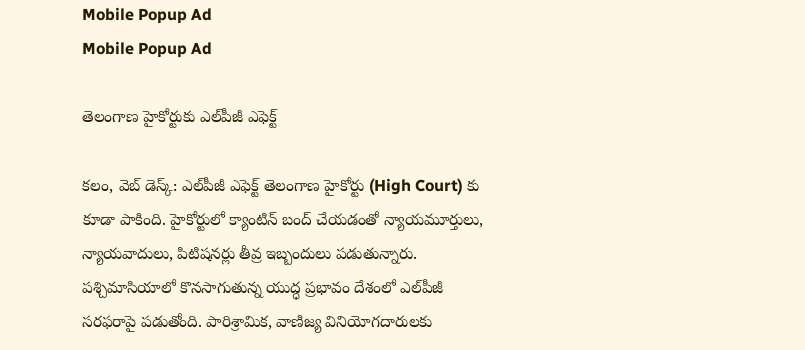Mobile Popup Ad
Mobile Popup Ad

తెలంగాణ హైకోర్టుకు ఎల్‌పీజీ ఎఫెక్ట్

కలం, వెబ్ డెస్క్: ఎల్‌పీజీ ఎఫెక్ట్ తెలంగాణ హైకోర్టు (High Court) కు కూడా పాకింది. హైకోర్టులో క్యాంటిన్ బంద్ చేయడంతో న్యాయమూర్తులు, న్యాయవాదులు, పిటిషనర్లు తీవ్ర ఇబ్బందులు పడుతున్నారు. పశ్చిమాసియాలో కొనసాగుతున్న యుద్ధ ప్రభావం దేశంలో ఎల్‌పీజీ సరఫరాపై పడుతోంది. పారిశ్రామిక, వాణిజ్య వినియోగదారులకు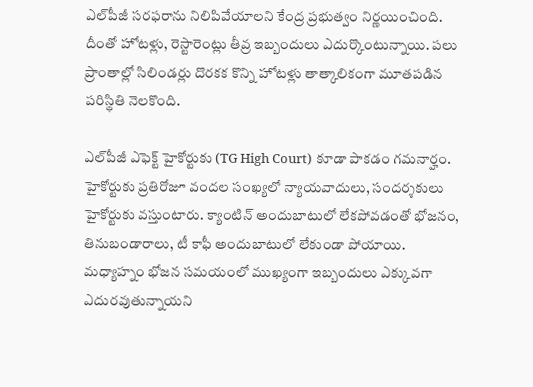ఎల్‌పీజీ సరఫరాను నిలిపివేయాలని కేంద్ర ప్రభుత్వం నిర్ణయించింది. దీంతో హోటళ్లు, రెస్టారెంట్లు తీవ్ర ఇబ్బందులు ఎదుర్కొంటున్నాయి. పలు ప్రాంతాల్లో సిలిండర్లు దొరకక కొన్ని హోటళ్లు తాత్కాలికంగా మూతపడిన పరిస్థితి నెలకొంది.

ఎల్‌పీజీ ఎఫెక్ట్ హైకోర్టుకు (TG High Court) కూడా పాకడం గమనార్హం. హైకోర్టుకు ప్రతిరోజూ వందల సంఖ్యలో న్యాయవాదులు, సందర్శకులు హైకోర్టుకు వస్తుంటారు. క్యాంటిన్ అందుబాటులో లేకపోవడంతో భోజనం, తినుబండారాలు, టీ కాఫీ అందుబాటులో లేకుండా పోయాయి. మధ్యాహ్నం భోజన సమయంలో ముఖ్యంగా ఇబ్బందులు ఎక్కువగా ఎదురవుతున్నాయని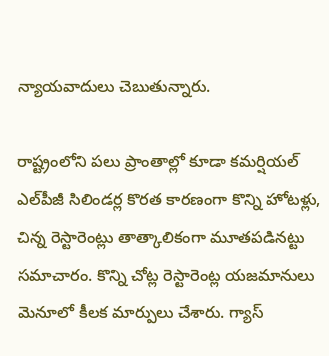న్యాయవాదులు చెబుతున్నారు.

రాష్ట్రంలోని పలు ప్రాంతాల్లో కూడా కమర్షియల్ ఎల్‌పీజీ సిలిండర్ల కొరత కారణంగా కొన్ని హోటళ్లు, చిన్న రెస్టారెంట్లు తాత్కాలికంగా మూతపడినట్టు సమాచారం. కొన్ని చోట్ల రెస్టారెంట్ల యజమానులు మెనూలో కీలక మార్పులు చేశారు. గ్యాస్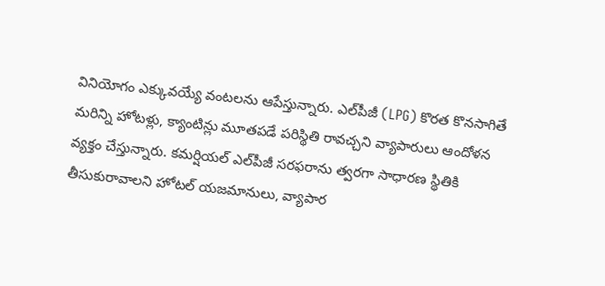వినియోగం ఎక్కువయ్యే వంటలను ఆపేస్తున్నారు. ఎల్‌పీజీ (LPG) కొరత కొనసాగితే మరిన్ని హోటళ్లు, క్యాంటిన్లు మూతపడే పరిస్థితి రావచ్చని వ్యాపారులు ఆందోళన వ్యక్తం చేస్తున్నారు. కమర్షియల్ ఎల్‌పీజీ సరఫరాను త్వరగా సాధారణ స్థితికి తీసుకురావాలని హోటల్ యజమానులు, వ్యాపార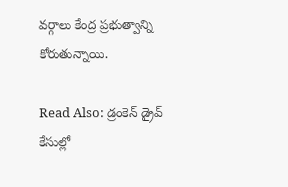వర్గాలు కేంద్ర ప్రభుత్వాన్ని కోరుతున్నాయి.

Read Also: డ్రంకెన్ డ్రైవ్ కేసుల్లో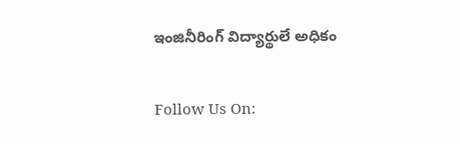ఇంజినీరింగ్ విద్యార్థులే అధికం

Follow Us On: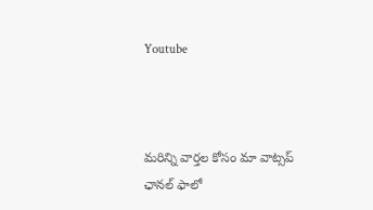Youtube



మ‌రిన్ని వార్త‌ల కోసం మా వాట్స‌ప్ ఛాన‌ల్ ఫాలో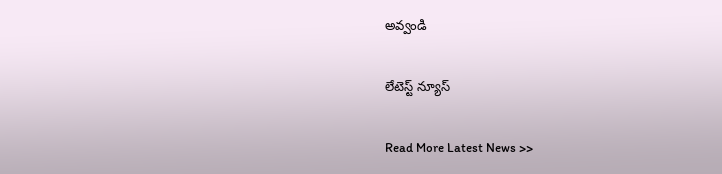అవ్వండి

లేటెస్ట్ న్యూస్‌

Read More Latest News >>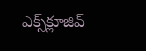ఎక్స్‌క్లూజివ్‌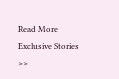Read More Exclusive Stories >>